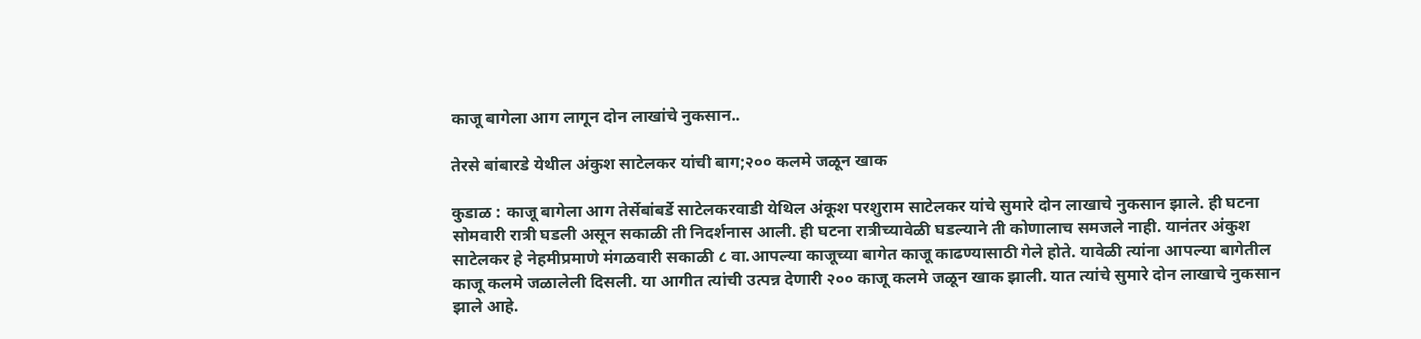काजू बागेला आग लागून दोन लाखांचे नुकसान..

तेरसे बांबारडे येथील अंकुश साटेलकर यांची बाग;२०० कलमे जळून खाक

कुडाळ : काजू बागेला आग तेर्सेबांबर्डे साटेलकरवाडी येथिल अंकूश परशुराम साटेलकर यांचे सुमारे दोन लाखाचे नुकसान झाले. ही घटना सोमवारी रात्री घडली असून सकाळी ती निदर्शनास आली. ही घटना रात्रीच्यावेळी घडल्याने ती कोणालाच समजले नाही. यानंतर अंकुश साटेलकर हे नेहमीप्रमाणे मंगळवारी सकाळी ८ वा.आपल्या काजूच्या बागेत काजू काढण्यासाठी गेले होते. यावेळी त्यांना आपल्या बागेतील काजू कलमे जळालेली दिसली. या आगीत त्यांची उत्पन्न देणारी २०० काजू कलमे जळून खाक झाली. यात त्यांचे सुमारे दोन लाखाचे नुकसान झाले आहे.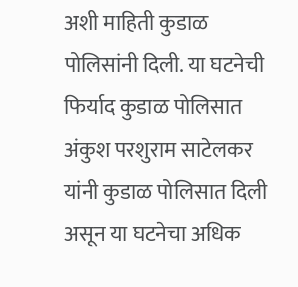अशी माहिती कुडाळ पोलिसांनी दिली. या घटनेची फिर्याद कुडाळ पोलिसात अंकुश परशुराम साटेलकर यांनी कुडाळ पोलिसात दिली असून या घटनेचा अधिक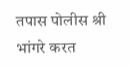तपास पोलीस श्री भांगरे करत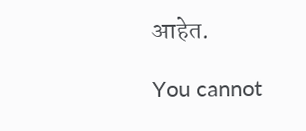आहेत.

You cannot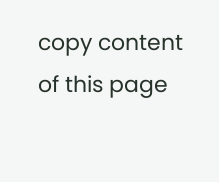copy content of this page